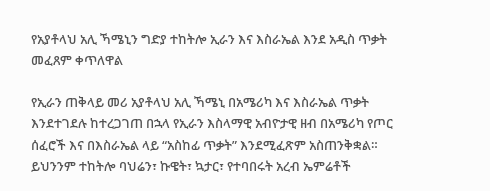የአያቶላህ አሊ ኻሜኒን ግድያ ተከትሎ ኢራን እና እስራኤል እንደ አዲስ ጥቃት መፈጸም ቀጥለዋል

የኢራን ጠቅላይ መሪ አያቶላህ አሊ ኻሜኒ በአሜሪካ እና እስራኤል ጥቃት እንደተገደሉ ከተረጋገጠ በኋላ የኢራን እስላማዊ አብዮታዊ ዘብ በአሜሪካ የጦር ሰፈሮች እና በእስራኤል ላይ “አስከፊ ጥቃት” እንደሚፈጽም አስጠንቅቋል። ይህንንም ተከትሎ ባህሬን፣ ኩዌት፣ ኳታር፣ የተባበሩት አረብ ኤምሬቶች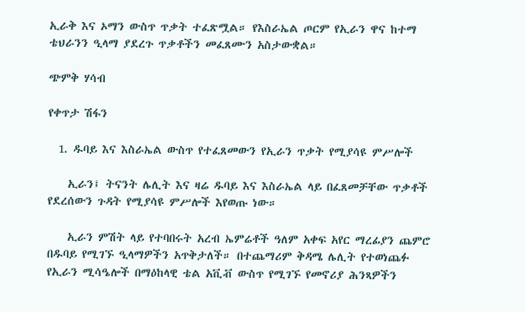ኢራቅ እና ኦማን ውስጥ ጥቃት ተፈጽሟል። የእስራኤል ጦርም የኢራን ዋና ከተማ ቴህራንን ዒላማ ያደረጉ ጥቃቶችን መፈጸሙን አስታውቋል።

ጭምቅ ሃሳብ

የቀጥታ ሽፋን

  1. ዱባይ እና እስራኤል ውስጥ የተፈጸመውን የኢራን ጥቃት የሚያሳዩ ምሥሎች

    ኢራን፤ ትናንት ሌሊት እና ዛሬ ዱባይ እና እስራኤል ላይ በፈጸመቻቸው ጥቃቶች የደረሰውን ጉዳት የሚያሳዩ ምሥሎች እየወጡ ነው።

    ኢራን ምሽት ላይ የተባበሩት አረብ ኤምሬቶች ዓለም አቀፍ አየር ማረፊያን ጨምሮ በዱባይ የሚገኙ ዒላማዎችን አጥቅታለች። በተጨማሪም ቅዳሜ ሌሊት የተወነጨፉ የኢራን ሚሳዔሎች በማዕከላዊ ቴል አቪቭ ውስጥ የሚገኙ የመኖሪያ ሕንጻዎችን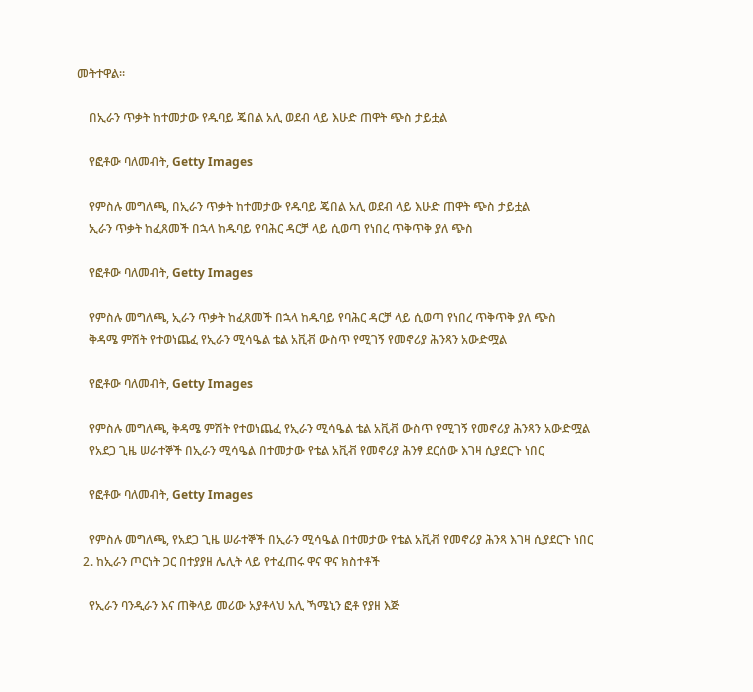መትተዋል።

    በኢራን ጥቃት ከተመታው የዱባይ ጄበል አሊ ወደብ ላይ እሁድ ጠዋት ጭስ ታይቷል

    የፎቶው ባለመብት, Getty Images

    የምስሉ መግለጫ, በኢራን ጥቃት ከተመታው የዱባይ ጄበል አሊ ወደብ ላይ እሁድ ጠዋት ጭስ ታይቷል
    ኢራን ጥቃት ከፈጸመች በኋላ ከዱባይ የባሕር ዳርቻ ላይ ሲወጣ የነበረ ጥቅጥቅ ያለ ጭስ

    የፎቶው ባለመብት, Getty Images

    የምስሉ መግለጫ, ኢራን ጥቃት ከፈጸመች በኋላ ከዱባይ የባሕር ዳርቻ ላይ ሲወጣ የነበረ ጥቅጥቅ ያለ ጭስ
    ቅዳሜ ምሽት የተወነጨፈ የኢራን ሚሳዔል ቴል አቪቭ ውስጥ የሚገኝ የመኖሪያ ሕንጻን አውድሟል

    የፎቶው ባለመብት, Getty Images

    የምስሉ መግለጫ, ቅዳሜ ምሽት የተወነጨፈ የኢራን ሚሳዔል ቴል አቪቭ ውስጥ የሚገኝ የመኖሪያ ሕንጻን አውድሟል
    የአደጋ ጊዜ ሠራተኞች በኢራን ሚሳዔል በተመታው የቴል አቪቭ የመኖሪያ ሕንፃ ደርሰው እገዛ ሲያደርጉ ነበር

    የፎቶው ባለመብት, Getty Images

    የምስሉ መግለጫ, የአደጋ ጊዜ ሠራተኞች በኢራን ሚሳዔል በተመታው የቴል አቪቭ የመኖሪያ ሕንጻ እገዛ ሲያደርጉ ነበር
  2. ከኢራን ጦርነት ጋር በተያያዘ ሌሊት ላይ የተፈጠሩ ዋና ዋና ክስተቶች

    የኢራን ባንዲራን እና ጠቅላይ መሪው አያቶላህ አሊ ኻሜኒን ፎቶ የያዘ እጅ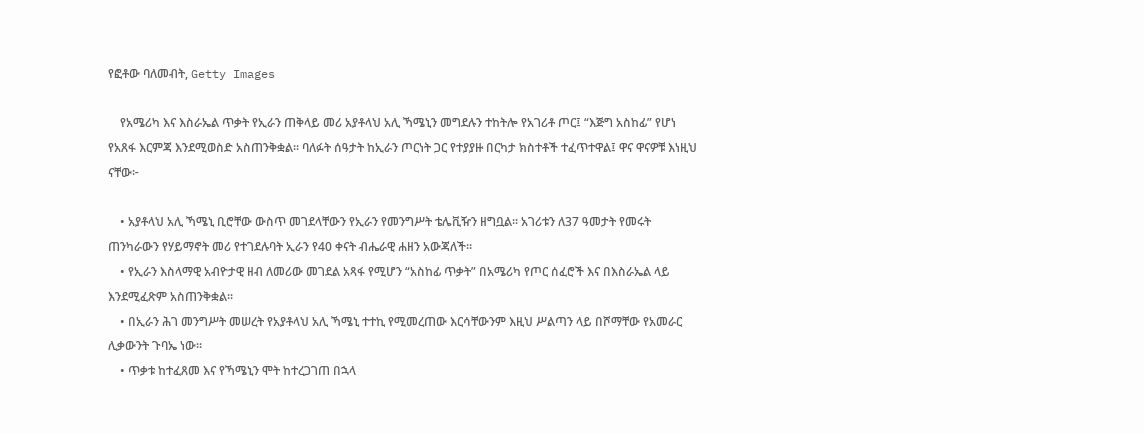የፎቶው ባለመብት, Getty Images

    የአሜሪካ እና እስራኤል ጥቃት የኢራን ጠቅላይ መሪ አያቶላህ አሊ ኻሜኒን መግደሉን ተከትሎ የአገሪቶ ጦር፤ “እጅግ አስከፊ” የሆነ የአጸፋ እርምጃ እንደሚወስድ አስጠንቅቋል። ባለፉት ሰዓታት ከኢራን ጦርነት ጋር የተያያዙ በርካታ ክስተቶች ተፈጥተዋል፤ ዋና ዋናዎቹ እነዚህ ናቸው፦

    • አያቶላህ አሊ ኻሜኒ ቢሮቸው ውስጥ መገደላቸውን የኢራን የመንግሥት ቴሌቪዥን ዘግቧል። አገሪቱን ለ37 ዓመታት የመሩት ጠንካራውን የሃይማኖት መሪ የተገደሉባት ኢራን የ40 ቀናት ብሔራዊ ሐዘን አውጃለች።
    • የኢራን እስላማዊ አብዮታዊ ዘብ ለመሪው መገደል አጻፋ የሚሆን “አስከፊ ጥቃት” በአሜሪካ የጦር ሰፈሮች እና በእስራኤል ላይ እንደሚፈጽም አስጠንቅቋል።
    • በኢራን ሕገ መንግሥት መሠረት የአያቶላህ አሊ ኻሜኒ ተተኪ የሚመረጠው እርሳቸውንም እዚህ ሥልጣን ላይ በሾማቸው የአመራር ሊቃውንት ጉባኤ ነው።
    • ጥቃቱ ከተፈጸመ እና የኻሜኒን ሞት ከተረጋገጠ በኋላ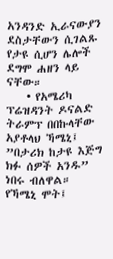አንዳንድ ኢራናውያን ደስታቸውን ሲገልጹ የታዩ ሲሆን ሌሎች ደግሞ ሐዘን ላይ ናቸው።
    • የአሜሪካ ፕሬዝዳንት ዶናልድ ትራምፕ በበኩላቸው አያቶላህ ኻሜኒ፤ ”በታሪክ ከታዩ እጅግ ክፉ ሰዎች አንዱ” ነበሩ ብለዋል። የኻሜኒ ሞት፤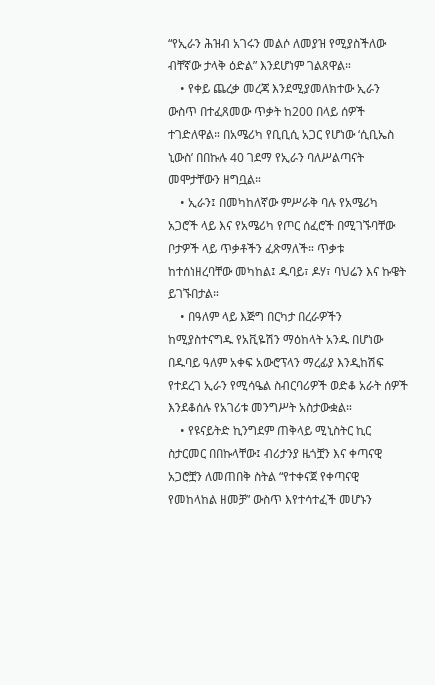“የኢራን ሕዝብ አገሩን መልሶ ለመያዝ የሚያስችለው ብቸኛው ታላቅ ዕድል” እንደሆነም ገልጸዋል።
    • የቀይ ጨረቃ መረጃ እንደሚያመለክተው ኢራን ውስጥ በተፈጸመው ጥቃት ከ200 በላይ ሰዎች ተገድለዋል። በአሜሪካ የቢቢሲ አጋር የሆነው ‘ሲቢኤስ ኒውስ’ በበኩሉ 40 ገደማ የኢራን ባለሥልጣናት መሞታቸውን ዘግቧል።
    • ኢራን፤ በመካከለኛው ምሥራቅ ባሉ የአሜሪካ አጋሮች ላይ እና የአሜሪካ የጦር ሰፈሮች በሚገኙባቸው ቦታዎች ላይ ጥቃቶችን ፈጽማለች። ጥቃቱ ከተሰነዘረባቸው መካከል፤ ዱባይ፣ ዶሃ፣ ባህሬን እና ኩዌት ይገኙበታል።
    • በዓለም ላይ እጅግ በርካታ በረራዎችን ከሚያስተናግዱ የአቪዬሽን ማዕከላት አንዱ በሆነው በዱባይ ዓለም አቀፍ አውሮፕላን ማረፊያ እንዲከሽፍ የተደረገ ኢራን የሚሳዔል ስብርባሪዎች ወድቆ አራት ሰዎች እንደቆሰሉ የአገሪቱ መንግሥት አስታውቋል።
    • የዩናይትድ ኪንግደም ጠቅላይ ሚኒስትር ኪር ስታርመር በበኩላቸው፤ ብሪታንያ ዜጎቿን እና ቀጣናዊ አጋሮቿን ለመጠበቅ ስትል “የተቀናጀ የቀጣናዊ የመከላከል ዘመቻ” ውስጥ እየተሳተፈች መሆኑን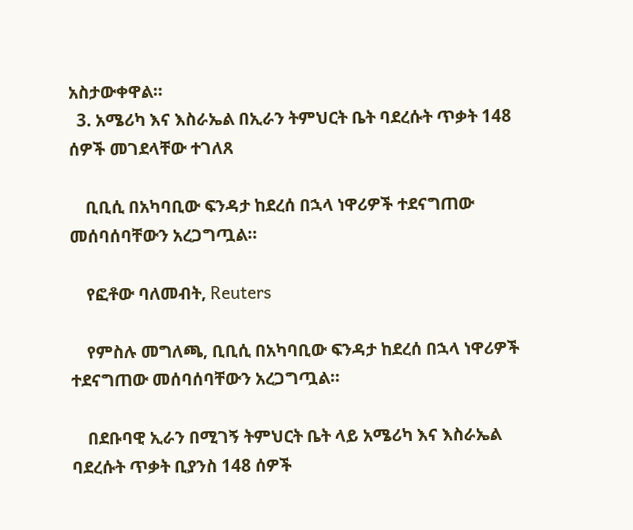አስታውቀዋል።
  3. አሜሪካ እና እስራኤል በኢራን ትምህርት ቤት ባደረሱት ጥቃት 148 ሰዎች መገደላቸው ተገለጸ

    ቢቢሲ በአካባቢው ፍንዳታ ከደረሰ በኋላ ነዋሪዎች ተደናግጠው መሰባሰባቸውን አረጋግጧል።

    የፎቶው ባለመብት, Reuters

    የምስሉ መግለጫ, ቢቢሲ በአካባቢው ፍንዳታ ከደረሰ በኋላ ነዋሪዎች ተደናግጠው መሰባሰባቸውን አረጋግጧል።

    በደቡባዊ ኢራን በሚገኝ ትምህርት ቤት ላይ አሜሪካ እና እስራኤል ባደረሱት ጥቃት ቢያንስ 148 ሰዎች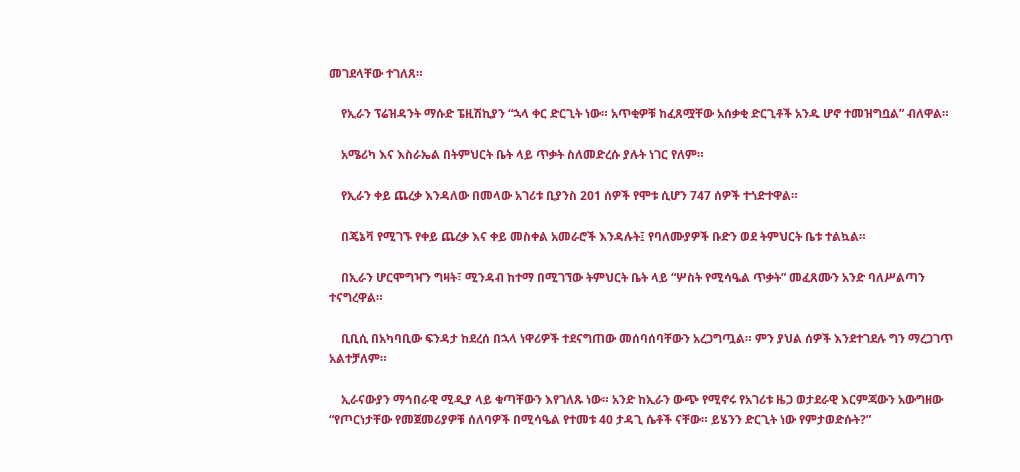መገደላቸው ተገለጸ።

    የኢራን ፕሬዝዳንት ማሱድ ፔዚሽኪያን “ኋላ ቀር ድርጊት ነው። አጥቂዎቹ ከፈጸሟቸው አሰቃቂ ድርጊቶች አንዱ ሆኖ ተመዝግቧል” ብለዋል።

    አሜሪካ እና እስራኤል በትምህርት ቤት ላይ ጥቃት ስለመድረሱ ያሉት ነገር የለም።

    የኢራን ቀይ ጨረቃ እንዳለው በመላው አገሪቱ ቢያንስ 201 ሰዎች የሞቱ ሲሆን 747 ሰዎች ተጎድተዋል።

    በጄኔቫ የሚገኙ የቀይ ጨረቃ እና ቀይ መስቀል አመራሮች እንዳሉት፤ የባለሙያዎች ቡድን ወደ ትምህርት ቤቱ ተልኳል።

    በኢራን ሆርሞግዣን ግዛት፣ ሚንዳብ ከተማ በሚገኘው ትምህርት ቤት ላይ “ሦስት የሚሳዔል ጥቃት” መፈጸሙን አንድ ባለሥልጣን ተናግረዋል።

    ቢቢሲ በአካባቢው ፍንዳታ ከደረሰ በኋላ ነዋሪዎች ተደናግጠው መሰባሰባቸውን አረጋግጧል። ምን ያህል ሰዎች እንደተገደሉ ግን ማረጋገጥ አልተቻለም።

    ኢራናውያን ማኅበራዊ ሚዲያ ላይ ቁጣቸውን እየገለጹ ነው። አንድ ከኢራን ውጭ የሚኖሩ የአገሪቱ ዜጋ ወታደራዊ እርምጃውን አውግዘው “የጦርነታቸው የመጀመሪያዎቹ ሰለባዎች በሚሳዔል የተመቱ 40 ታዳጊ ሴቶች ናቸው። ይሄንን ድርጊት ነው የምታወድሱት?”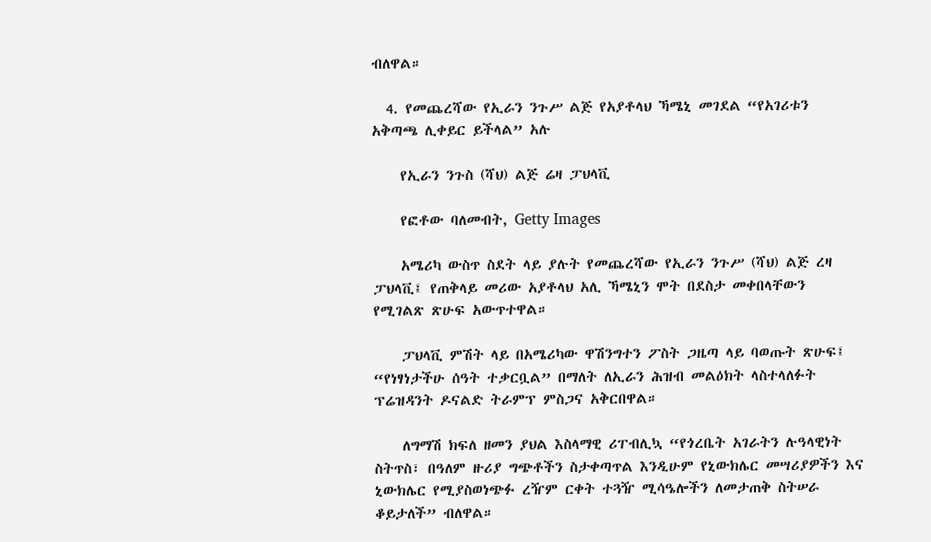ብለዋል።

  4. የመጨረሻው የኢራን ንጉሥ ልጅ የአያቶላህ ኻሜኒ መገደል “የአገሪቱን አቅጣጫ ሊቀይር ይችላል” አሉ

    የኢራን ንጉስ (ሻህ) ልጅ ሬዛ ፓህላቪ

    የፎቶው ባለመብት, Getty Images

    አሜሪካ ውስጥ ስደት ላይ ያሉት የመጨረሻው የኢራን ንጉሥ (ሻህ) ልጅ ረዛ ፓህላቪ፤ የጠቅላይ መሪው አያቶላህ አሊ ኻሜኒን ሞት በደስታ መቀበላቸውን የሚገልጽ ጽሁፍ አውጥተዋል።

    ፓህላቪ ምሽት ላይ በአሜሪካው ዋሽንግተን ፖስት ጋዜጣ ላይ ባወጡት ጽሁፍ፤ “የነፃነታችሁ ሰዓት ተቃርቧል” በማለት ለኢራን ሕዝብ መልዕክት ላስተላለፉት ፕሬዝዳንት ዶናልድ ትራምፕ ምስጋና አቅርበዋል።

    ለግማሽ ክፍለ ዘመን ያህል እስላማዊ ሪፐብሊኳ “የጎረቤት አገራትን ሉዓላዊነት ስትጥስ፣ በዓለም ዙሪያ ግጭቶችን ስታቀጣጥል እንዲሁም የኒውክሌር መሣሪያዎችን እና ኒውክሌር የሚያስወነጭፉ ረዥም ርቀት ተጓዥ ሚሳዔሎችን ለመታጠቅ ስትሠራ ቆይታለች” ብለዋል።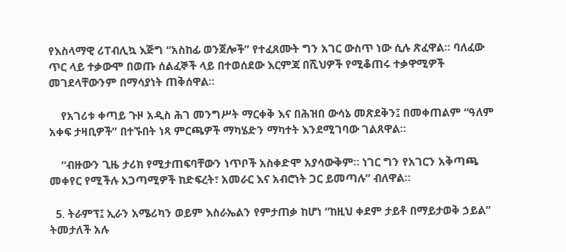የእስላማዊ ሪፐብሊኳ እጅግ “አስከፊ ወንጀሎች” የተፈጸሙት ግን አገር ውስጥ ነው ሲሉ ጽፈዋል። ባለፈው ጥር ላይ ተቃውሞ በወጡ ሰልፈኞች ላይ በተወሰደው እርምጃ በሺህዎች የሚቆጠሩ ተቃዋሚዎች መገደላቸውንም በማሳያነት ጠቅሰዋል።

    የአገሪቱ ቀጣይ ጉዞ አዲስ ሕገ መንግሥት ማርቀቅ እና በሕዝበ ውሳኔ መጽደቅን፤ በመቀጠልም “ዓለም አቀፍ ታዛቢዎች” በተኙበት ነጻ ምርጫዎች ማካሄድን ማካተት እንደሚገባው ገልጸዋል።

    “ብዙውን ጊዜ ታሪክ የሚታጠፍባቸውን ነጥቦች አስቀድሞ አያሳውቅም። ነገር ግን የአገርን አቅጣጫ መቀየር የሚችሉ አጋጣሚዎች ከድፍረት፣ አመራር እና አብሮነት ጋር ይመጣሉ” ብለዋል።

  5. ትራምፕ፤ ኢራን አሜሪካን ወይም እስራኤልን የምታጠቃ ከሆነ “ከዚህ ቀደም ታይቶ በማይታወቅ ኃይል” ትመታለች አሉ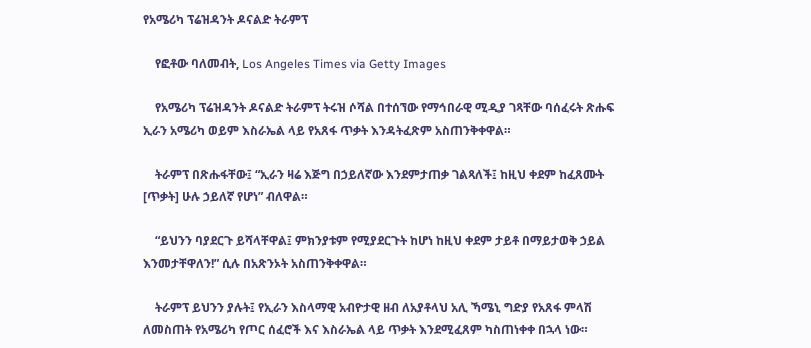የአሜሪካ ፕሬዝዳንት ዶናልድ ትራምፕ

    የፎቶው ባለመብት, Los Angeles Times via Getty Images

    የአሜሪካ ፕሬዝዳንት ዶናልድ ትራምፕ ትሩዝ ሶሻል በተሰኘው የማኅበራዊ ሚዲያ ገጻቸው ባሰፈሩት ጽሑፍ ኢራን አሜሪካ ወይም እስራኤል ላይ የአጸፋ ጥቃት እንዳትፈጽም አስጠንቅቀዋል።

    ትራምፕ በጽሑፋቸው፤ “ኢራን ዛሬ እጅግ በኃይለኛው እንደምታጠቃ ገልጻለች፤ ከዚህ ቀደም ከፈጸሙት [ጥቃት] ሁሉ ኃይለኛ የሆነ” ብለዋል።

    “ይህንን ባያደርጉ ይሻላቸዋል፤ ምክንያቱም የሚያደርጉት ከሆነ ከዚህ ቀደም ታይቶ በማይታወቅ ኃይል እንመታቸዋለን!” ሲሉ በአጽንኦት አስጠንቅቀዋል።

    ትራምፕ ይህንን ያሉት፤ የኢራን እስላማዊ አብዮታዊ ዘብ ለአያቶላህ አሊ ኻሜኒ ግድያ የአጸፋ ምላሽ ለመስጠት የአሜሪካ የጦር ሰፈሮች እና እስራኤል ላይ ጥቃት እንደሚፈጸም ካስጠነቀቀ በኋላ ነው።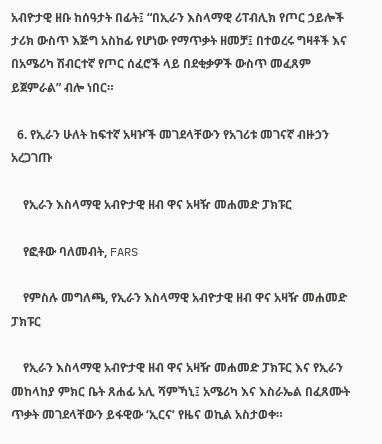አብዮታዊ ዘቡ ከሰዓታት በፊት፤ “በኢራን እስላማዊ ሪፐብሊክ የጦር ኃይሎች ታሪክ ውስጥ እጅግ አስከፊ የሆነው የማጥቃት ዘመቻ፤ በተወረሩ ግዛቶች እና በአሜሪካ ሽብርተኛ የጦር ሰፈሮች ላይ በደቂቃዎች ውስጥ መፈጸም ይጀምራል” ብሎ ነበር።

  6. የኢራን ሁለት ከፍተኛ አዛዦች መገደላቸውን የአገሪቱ መገናኛ ብዙኃን አረጋገጡ

    የኢራን እስላማዊ አብዮታዊ ዘብ ዋና አዛዥ መሐመድ ፓክፑር

    የፎቶው ባለመብት, FARS

    የምስሉ መግለጫ, የኢራን እስላማዊ አብዮታዊ ዘብ ዋና አዛዥ መሐመድ ፓክፑር

    የኢራን እስላማዊ አብዮታዊ ዘብ ዋና አዛዥ መሐመድ ፓክፑር እና የኢራን መከላከያ ምክር ቤት ጸሐፊ አሊ ሻምኻኒ፤ አሜሪካ እና እስራኤል በፈጸሙት ጥቃት መገደላቸውን ይፋዊው ‘ኢርና’ የዜና ወኪል አስታወቀ።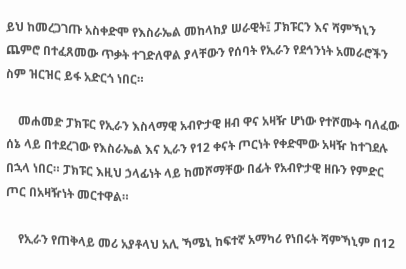ይህ ከመረጋገጡ አስቀድሞ የእስራኤል መከላከያ ሠራዊት፤ ፓክፑርን እና ሻምኻኒን ጨምሮ በተፈጸመው ጥቃት ተገድለዋል ያላቸውን የሰባት የኢራን የደኅንነት አመራሮችን ስም ዝርዝር ይፋ አድርጎ ነበር።

    መሐመድ ፓክፑር የኢራን እስላማዊ አብዮታዊ ዘብ ዋና አዛዥ ሆነው የተሾሙት ባለፈው ሰኔ ላይ በተደረገው የእስራኤል እና ኢራን የ12 ቀናት ጦርነት የቀድሞው አዛዥ ከተገደሉ በኋላ ነበር። ፓክፑር እዚህ ኃላፊነት ላይ ከመሾማቸው በፊት የአብዮታዊ ዘቡን የምድር ጦር በአዛዥነት መርተዋል።

    የኢራን የጠቅላይ መሪ አያቶላህ አሊ ኻሜኒ ከፍተኛ አማካሪ የነበሩት ሻምኻኒም በ12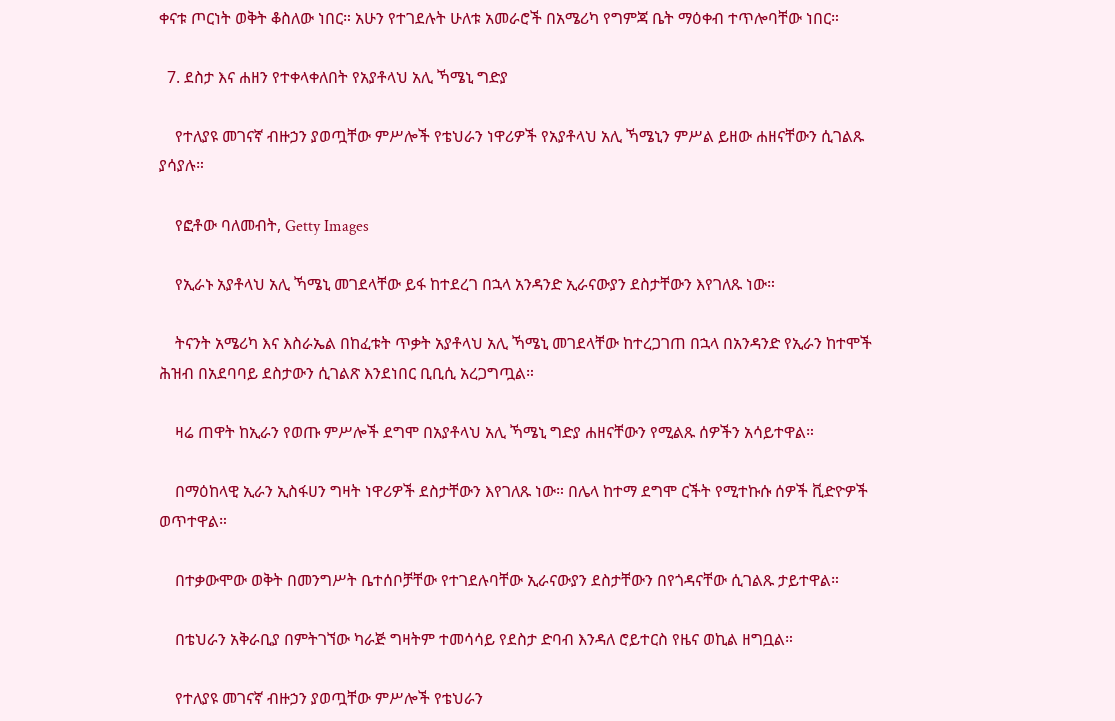ቀናቱ ጦርነት ወቅት ቆስለው ነበር። አሁን የተገደሉት ሁለቱ አመራሮች በአሜሪካ የግምጃ ቤት ማዕቀብ ተጥሎባቸው ነበር።

  7. ደስታ እና ሐዘን የተቀላቀለበት የአያቶላህ አሊ ኻሜኒ ግድያ

    የተለያዩ መገናኛ ብዙኃን ያወጧቸው ምሥሎች የቴህራን ነዋሪዎች የአያቶላህ አሊ ኻሜኒን ምሥል ይዘው ሐዘናቸውን ሲገልጹ ያሳያሉ።

    የፎቶው ባለመብት, Getty Images

    የኢራኑ አያቶላህ አሊ ኻሜኒ መገደላቸው ይፋ ከተደረገ በኋላ አንዳንድ ኢራናውያን ደስታቸውን እየገለጹ ነው።

    ትናንት አሜሪካ እና እስራኤል በከፈቱት ጥቃት አያቶላህ አሊ ኻሜኒ መገደላቸው ከተረጋገጠ በኋላ በአንዳንድ የኢራን ከተሞች ሕዝብ በአደባባይ ደስታውን ሲገልጽ እንደነበር ቢቢሲ አረጋግጧል።

    ዛሬ ጠዋት ከኢራን የወጡ ምሥሎች ደግሞ በአያቶላህ አሊ ኻሜኒ ግድያ ሐዘናቸውን የሚልጹ ሰዎችን አሳይተዋል።

    በማዕከላዊ ኢራን ኢስፋሀን ግዛት ነዋሪዎች ደስታቸውን እየገለጹ ነው። በሌላ ከተማ ደግሞ ርችት የሚተኩሱ ሰዎች ቪድዮዎች ወጥተዋል።

    በተቃውሞው ወቅት በመንግሥት ቤተሰቦቻቸው የተገደሉባቸው ኢራናውያን ደስታቸውን በየጎዳናቸው ሲገልጹ ታይተዋል።

    በቴህራን አቅራቢያ በምትገኘው ካራጅ ግዛትም ተመሳሳይ የደስታ ድባብ እንዳለ ሮይተርስ የዜና ወኪል ዘግቧል።

    የተለያዩ መገናኛ ብዙኃን ያወጧቸው ምሥሎች የቴህራን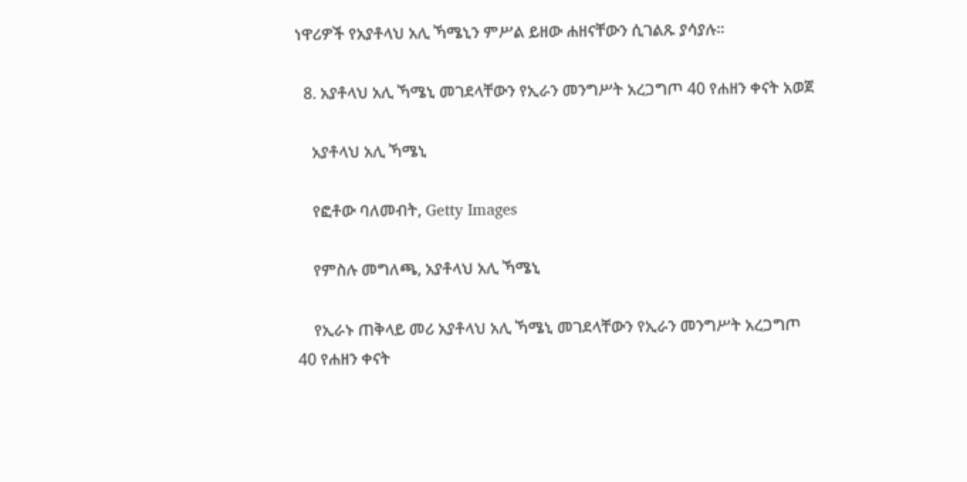ነዋሪዎች የአያቶላህ አሊ ኻሜኒን ምሥል ይዘው ሐዘናቸውን ሲገልጹ ያሳያሉ።

  8. አያቶላህ አሊ ኻሜኒ መገደላቸውን የኢራን መንግሥት አረጋግጦ 40 የሐዘን ቀናት አወጀ

    አያቶላህ አሊ ኻሜኒ

    የፎቶው ባለመብት, Getty Images

    የምስሉ መግለጫ, አያቶላህ አሊ ኻሜኒ

    የኢራኑ ጠቅላይ መሪ አያቶላህ አሊ ኻሜኒ መገደላቸውን የኢራን መንግሥት አረጋግጦ 40 የሐዘን ቀናት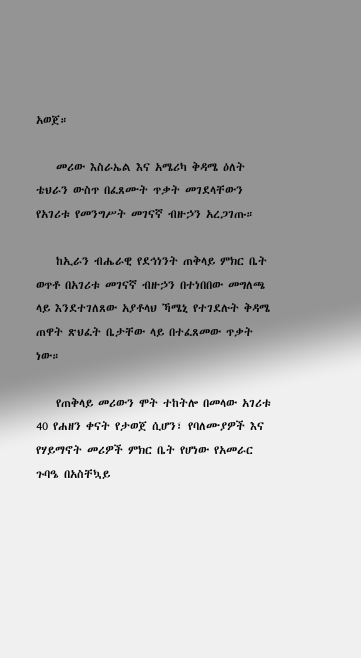አወጀ።

    መሪው እስራኤል እና አሜሪካ ቅዳሜ ዕለት ቴህራን ውስጥ በፈጸሙት ጥቃት መገደላቸውን የአገሪቱ የመንግሥት መገናኛ ብዙኃን አረጋገጡ።

    ከኢራን ብሔራዊ የደኅነንት ጠቅላይ ምክር ቤት ወጥቶ በአገሪቱ መገናኛ ብዙኃን በተነበበው መግለጫ ላይ እንደተገለጸው አያቶላህ ኻሜኒ የተገደሉት ቅዳሜ ጠዋት ጽህፈት ቤታቸው ላይ በተፈጸመው ጥቃት ነው።

    የጠቅላይ መሪውን ሞት ተከትሎ በመላው አገሪቱ 40 የሐዘን ቀናት የታወጀ ሲሆን፣ የባለሙያዎች እና የሃይማኖት መሪዎች ምክር ቤት የሆነው የአመራር ጉባዔ በአስቸኳይ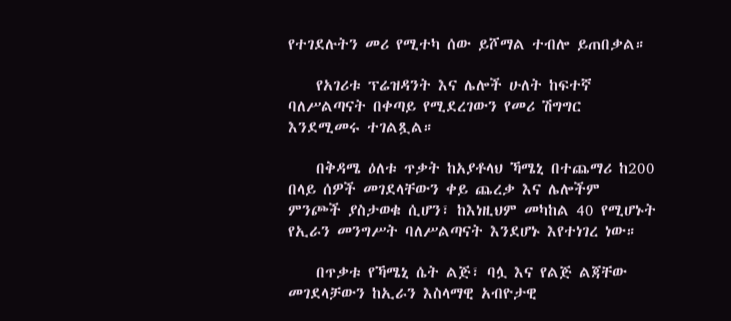የተገደሉትን መሪ የሚተካ ሰው ይሾማል ተብሎ ይጠበቃል።

    የአገሪቱ ፕሬዝዳንት እና ሌሎች ሁለት ከፍተኛ ባለሥልጣናት በቀጣይ የሚደረገውን የመሪ ሽግግር እንደሚመሩ ተገልጿል።

    በቅዳሜ ዕለቱ ጥቃት ከአያቶላህ ኻሜኒ በተጨማሪ ከ200 በላይ ሰዎች መገደላቸውን ቀይ ጨረቃ እና ሌሎችም ምንጮች ያስታወቁ ሲሆን፣ ከእነዚህም መካከል 40 የሚሆኑት የኢራን መንግሥት ባለሥልጣናት እንደሆኑ እየተነገረ ነው።

    በጥቃቱ የኻሜኒ ሴት ልጅ፣ ባሏ እና የልጅ ልጃቸው መገደላቻውን ከኢራን እስላማዊ አብዮታዊ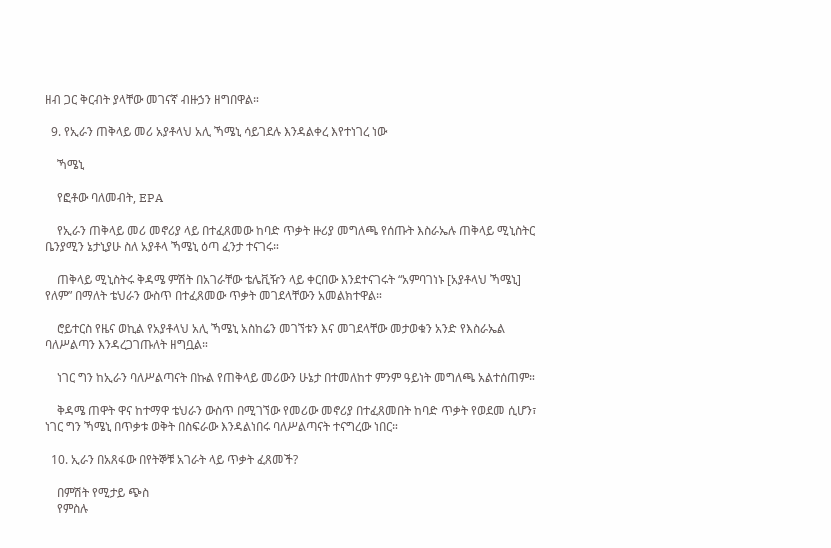ዘብ ጋር ቅርብት ያላቸው መገናኛ ብዙኃን ዘግበዋል።

  9. የኢራን ጠቅላይ መሪ አያቶላህ አሊ ኻሜኒ ሳይገደሉ እንዳልቀረ እየተነገረ ነው

    ኻሜኒ

    የፎቶው ባለመብት, EPA

    የኢራን ጠቅላይ መሪ መኖሪያ ላይ በተፈጸመው ከባድ ጥቃት ዙሪያ መግለጫ የሰጡት እስራኤሉ ጠቅላይ ሚኒስትር ቤንያሚን ኔታኒያሁ ስለ አያቶላ ኻሜኒ ዕጣ ፈንታ ተናገሩ።

    ጠቅላይ ሚኒስትሩ ቅዳሜ ምሽት በአገራቸው ቴሌቪዥን ላይ ቀርበው እንደተናገሩት “አምባገነኑ [አያቶላህ ኻሜኒ] የለም” በማለት ቴህራን ውስጥ በተፈጸመው ጥቃት መገደላቸውን አመልክተዋል።

    ሮይተርስ የዜና ወኪል የአያቶላህ አሊ ኻሜኒ አስከሬን መገኘቱን እና መገደላቸው መታወቁን አንድ የእስራኤል ባለሥልጣን እንዳረጋገጡለት ዘግቧል።

    ነገር ግን ከኢራን ባለሥልጣናት በኩል የጠቅላይ መሪውን ሁኔታ በተመለከተ ምንም ዓይነት መግለጫ አልተሰጠም።

    ቅዳሜ ጠዋት ዋና ከተማዋ ቴህራን ውስጥ በሚገኘው የመሪው መኖሪያ በተፈጸመበት ከባድ ጥቃት የወደመ ሲሆን፣ ነገር ግን ኻሜኒ በጥቃቱ ወቅት በስፍራው እንዳልነበሩ ባለሥልጣናት ተናግረው ነበር።

  10. ኢራን በአጸፋው በየትኞቹ አገራት ላይ ጥቃት ፈጸመች?

    በምሽት የሚታይ ጭስ
    የምስሉ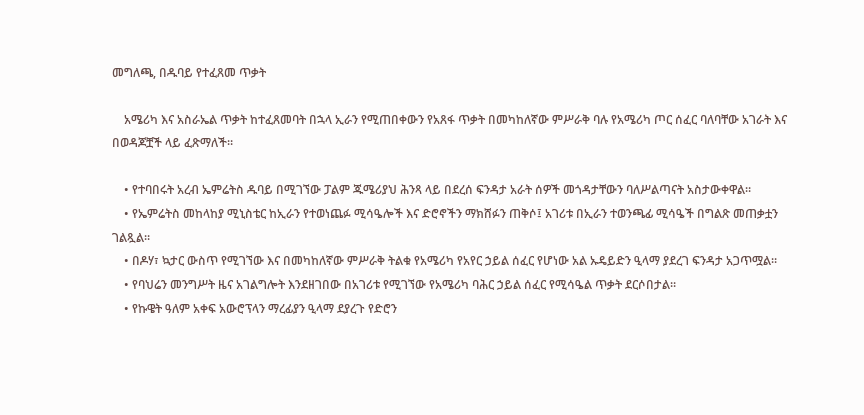መግለጫ, በዱባይ የተፈጸመ ጥቃት

    አሜሪካ እና አስራኤል ጥቃት ከተፈጸመባት በኋላ ኢራን የሚጠበቀውን የአጸፋ ጥቃት በመካከለኛው ምሥራቅ ባሉ የአሜሪካ ጦር ሰፈር ባለባቸው አገራት እና በወዳጆቿች ላይ ፈጽማለች።

    • የተባበሩት አረብ ኤምሬትስ ዱባይ በሚገኘው ፓልም ጁሜሪያህ ሕንጻ ላይ በደረሰ ፍንዳታ አራት ሰዎች መጎዳታቸውን ባለሥልጣናት አስታውቀዋል።
    • የኤምሬትስ መከላከያ ሚኒስቴር ከኢራን የተወነጨፉ ሚሳዔሎች እና ድሮኖችን ማክሸፉን ጠቅሶ፤ አገሪቱ በኢራን ተወንጫፊ ሚሳዔች በግልጽ መጠቃቷን ገልጿል።
    • በዶሃ፣ ኳታር ውስጥ የሚገኘው እና በመካከለኛው ምሥራቅ ትልቁ የአሜሪካ የአየር ኃይል ሰፈር የሆነው አል ኡዴይድን ዒላማ ያደረገ ፍንዳታ አጋጥሟል።
    • የባህሬን መንግሥት ዜና አገልግሎት እንደዘገበው በአገሪቱ የሚገኘው የአሜሪካ ባሕር ኃይል ሰፈር የሚሳዔል ጥቃት ደርሶበታል።
    • የኩዌት ዓለም አቀፍ አውሮፕላን ማረፊያን ዒላማ ደያረጉ የድሮን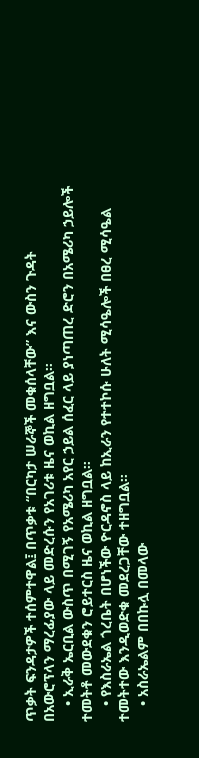ጥቃት ፍንዳታዎች ተሰምተዋል፤ በጥቃቱ “በርካታ ሠራኞች መቁሰላቸው” እና ውስን ጉዳት በአውሮፕላን ማረፊያው ላይ መድረሱን የአገሪቱ ዜና ወኪል ዘግቧል።
    • ኢራቅ ኤርቢል ውስጥ በሚገኝ የአሜሪካ አየር ኃይል ሰፈር ላይ ያነጣጠረ ድሮን በአሜሪካ ኃይሎች ተመትቶ መውደቁን ሮይተርስ ዜና ወኪል ዘግቧል።
    • የእስራኤል ጎረቤት በሆነችው ዮርዳኖስ ላይ ከኢራን የተተኮሱ ሁለት ሚሳዔሎች በፀረ ሚሳዔል ተመትተው እንዲወድቁ መደረጋቸው ተዘግቧል።
    • አስራኤልም በበኩሏ በመላው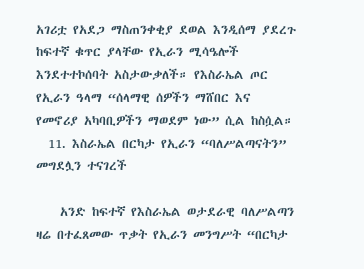አገሪቷ የአደጋ ማስጠንቀቂያ ደወል እንዲሰማ ያደረጉ ከፍተኛ ቁጥር ያላቸው የኢራን ሚሳዔሎች እንደተተኮሰባት አስታውቃለች። የእስራኤል ጦር የኢራን ዓላማ “ሰላማዊ ሰዎችን ማሸበር እና የመኖሪያ አካባቢዎችን ማወደም ነው” ሲል ከስሷል።
  11. እስራኤል በርካታ የኢራን “ባለሥልጣናትን” መግደሏን ተናገረች

    አንድ ከፍተኛ የእስራኤል ወታደራዊ ባለሥልጣን ዛሬ በተፈጸመው ጥቃት የኢራን መንግሥት “በርካታ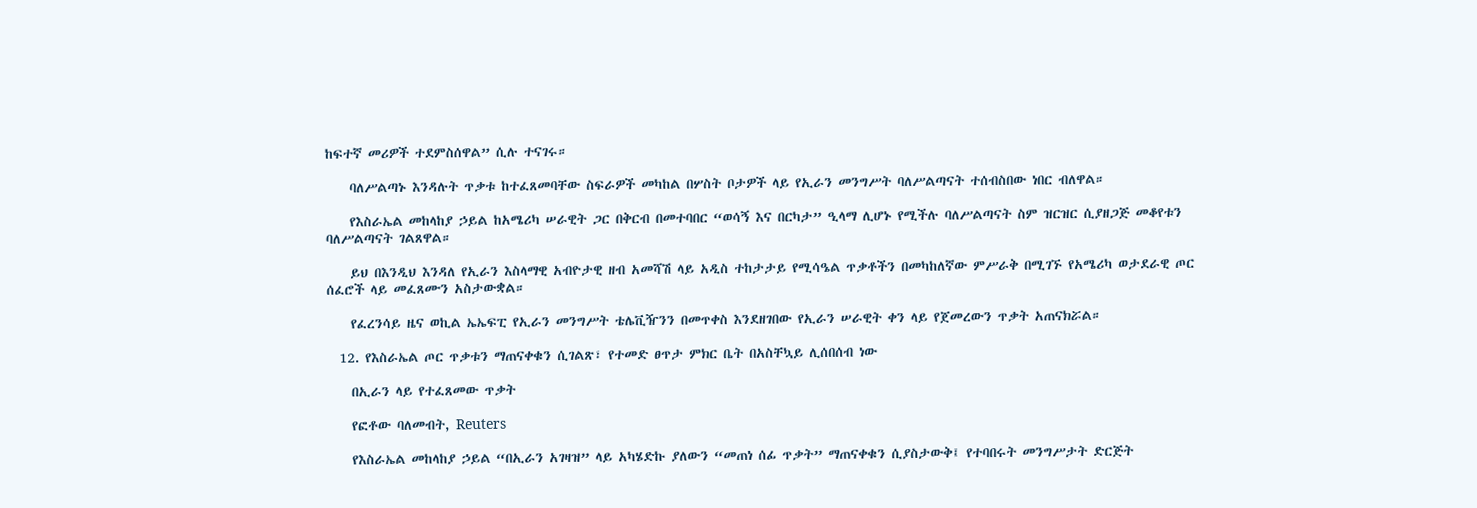ከፍተኛ መሪዎች ተደምስሰዋል” ሲሉ ተናገሩ።

    ባለሥልጣኑ እንዳሉት ጥቃቱ ከተፈጸመባቸው ስፍራዎች መካከል በሦስት ቦታዎች ላይ የኢራን መንግሥት ባለሥልጣናት ተሰብስበው ነበር ብለዋል።

    የእስራኤል መከላከያ ኃይል ከአሜሪካ ሠራዊት ጋር በቅርብ በመተባበር “ወሳኝ እና በርካታ” ዒላማ ሊሆኑ የሚችሉ ባለሥልጣናት ስም ዝርዝር ሲያዘጋጅ መቆየቱን ባለሥልጣናት ገልጸዋል።

    ይህ በእንዲህ እንዳለ የኢራን እስላማዊ አብዮታዊ ዘብ አመሻሽ ላይ አዲስ ተከታታይ የሚሳዔል ጥቃቶችን በመካከለኛው ምሥራቅ በሚገኙ የአሜሪካ ወታደራዊ ጦር ሰፈሮች ላይ መፈጸሙን አስታውቋል።

    የፈረንሳይ ዜና ወኪል ኤኤፍፒ የኢራን መንግሥት ቴሌቪዥንን በመጥቀስ እንደዘገበው የኢራን ሠራዊት ቀን ላይ የጀመረውን ጥቃት አጠናክሯል።

  12. የእስራኤል ጦር ጥቃቱን ማጠናቀቁን ሲገልጽ፣ የተመድ ፀጥታ ምክር ቤት በአስቸኳይ ሊሰበሰብ ነው

    በኢራን ላይ የተፈጸመው ጥቃት

    የፎቶው ባለመብት, Reuters

    የእስራኤል መከላከያ ኃይል “በኢራን አገዛዝ” ላይ አካሄድኩ ያለውን “መጠነ ሰፊ ጥቃት” ማጠናቀቁን ሲያስታውቅ፤ የተባበሩት መንግሥታት ድርጅት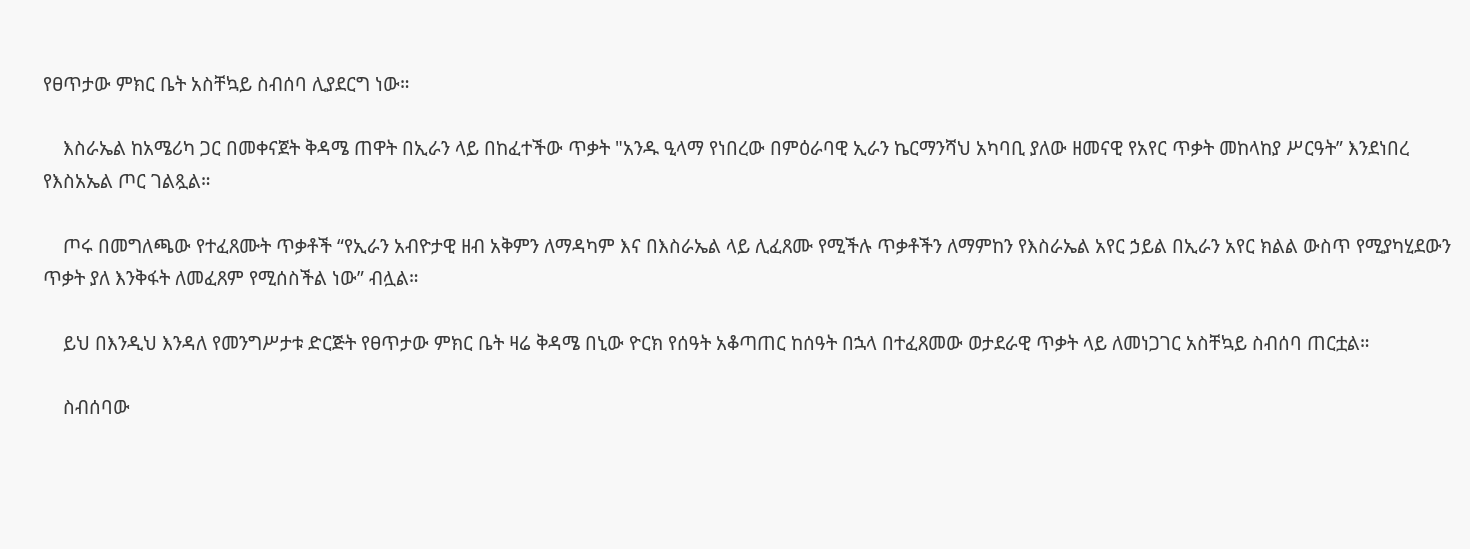የፀጥታው ምክር ቤት አስቸኳይ ስብሰባ ሊያደርግ ነው።

    እስራኤል ከአሜሪካ ጋር በመቀናጀት ቅዳሜ ጠዋት በኢራን ላይ በከፈተችው ጥቃት "አንዱ ዒላማ የነበረው በምዕራባዊ ኢራን ኬርማንሻህ አካባቢ ያለው ዘመናዊ የአየር ጥቃት መከላከያ ሥርዓት” እንደነበረ የእስአኤል ጦር ገልጿል።

    ጦሩ በመግለጫው የተፈጸሙት ጥቃቶች “የኢራን አብዮታዊ ዘብ አቅምን ለማዳካም እና በእስራኤል ላይ ሊፈጸሙ የሚችሉ ጥቃቶችን ለማምከን የእስራኤል አየር ኃይል በኢራን አየር ክልል ውስጥ የሚያካሂደውን ጥቃት ያለ እንቅፋት ለመፈጸም የሚሰስችል ነው” ብሏል።

    ይህ በእንዲህ እንዳለ የመንግሥታቱ ድርጅት የፀጥታው ምክር ቤት ዛሬ ቅዳሜ በኒው ዮርክ የሰዓት አቆጣጠር ከሰዓት በኋላ በተፈጸመው ወታደራዊ ጥቃት ላይ ለመነጋገር አስቸኳይ ስብሰባ ጠርቷል።

    ስብሰባው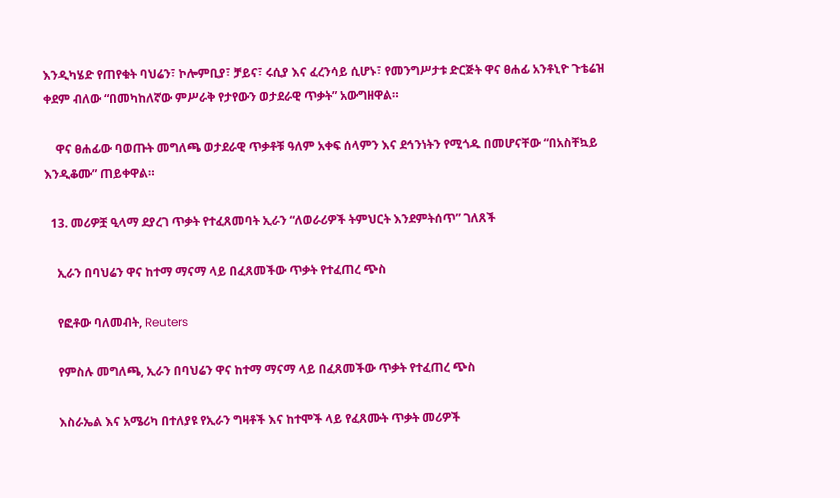እንዲካሄድ የጠየቁት ባህሬን፣ ኮሎምቢያ፣ ቻይና፣ ሩሲያ እና ፈረንሳይ ሲሆኑ፣ የመንግሥታቱ ድርጅት ዋና ፀሐፊ አንቶኒዮ ጉቴሬዝ ቀደም ብለው “በመካከለኛው ምሥራቅ የታየውን ወታደራዊ ጥቃት” አውግዘዋል።

    ዋና ፀሐፊው ባወጡት መግለጫ ወታደራዊ ጥቃቶቹ ዓለም አቀፍ ሰላምን እና ደኅንነትን የሚጎዱ በመሆናቸው “በአስቸኳይ እንዲቆሙ” ጠይቀዋል።

  13. መሪዎቿ ዒላማ ደያረገ ጥቃት የተፈጸመባት ኢራን “ለወራሪዎች ትምህርት እንደምትሰጥ” ገለጸች

    ኢራን በባህሬን ዋና ከተማ ማናማ ላይ በፈጸመችው ጥቃት የተፈጠረ ጭስ

    የፎቶው ባለመብት, Reuters

    የምስሉ መግለጫ, ኢራን በባህሬን ዋና ከተማ ማናማ ላይ በፈጸመችው ጥቃት የተፈጠረ ጭስ

    እስራኤል እና አሜሪካ በተለያዩ የኢራን ግዛቶች እና ከተሞች ላይ የፈጸሙት ጥቃት መሪዎች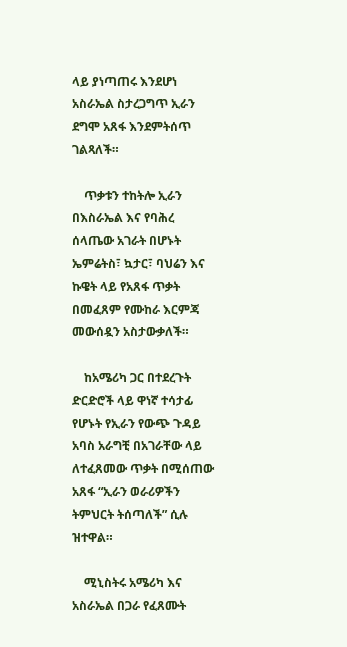ላይ ያነጣጠሩ እንደሆነ አስራኤል ስታረጋግጥ ኢራን ደግሞ አጸፋ እንደምትሰጥ ገልጻለች።

    ጥቃቱን ተከትሎ ኢራን በእስራኤል እና የባሕረ ሰላጤው አገራት በሆኑት ኤምሬትስ፣ ኳታር፣ ባህሬን እና ኩዌት ላይ የአጸፋ ጥቃት በመፈጸም የሙከራ እርምጃ መውሰዷን አስታውቃለች።

    ከአሜሪካ ጋር በተደረጉት ድርድሮች ላይ ዋነኛ ተሳታፊ የሆኑት የኢራን የውጭ ጉዳይ አባስ አራግቺ በአገራቸው ላይ ለተፈጸመው ጥቃት በሚሰጠው አጸፋ “ኢራን ወራሪዎችን ትምህርት ትሰጣለች” ሲሉ ዝተዋል።

    ሚኒስትሩ አሜሪካ እና አስራኤል በጋራ የፈጸሙት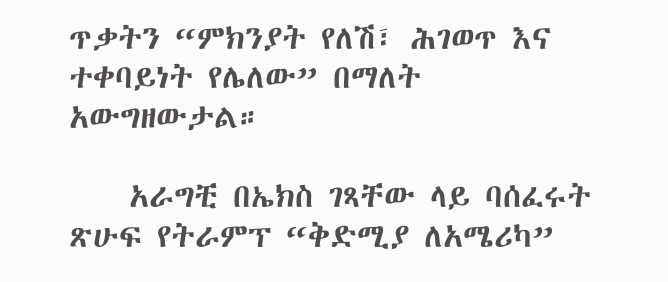ጥቃትን “ምክንያት የለሽ፣ ሕገወጥ እና ተቀባይነት የሌለው” በማለት አውግዘውታል።

    አራግቺ በኤክስ ገጻቸው ላይ ባሰፈሩት ጽሁፍ የትራምፕ “ቅድሚያ ለአሜሪካ”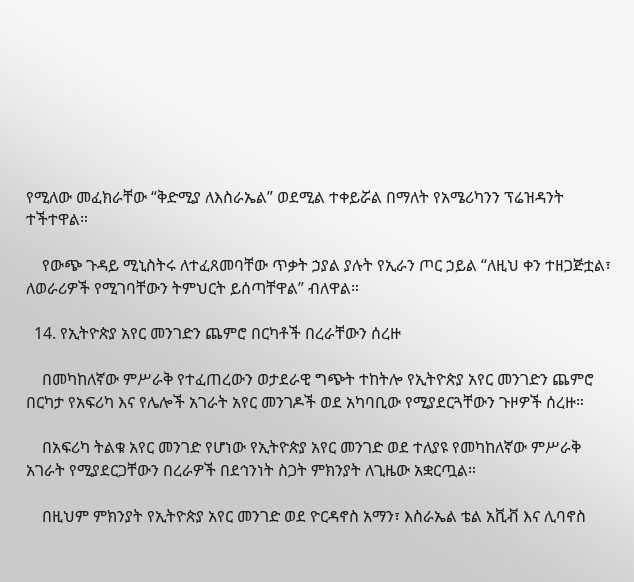የሚለው መፈክራቸው “ቅድሚያ ለእስራኤል” ወደሚል ተቀይሯል በማለት የአሜሪካንን ፕሬዝዳንት ተችተዋል።

    የውጭ ጉዳይ ሚኒስትሩ ለተፈጸመባቸው ጥቃት ኃያል ያሉት የኢራን ጦር ኃይል “ለዚህ ቀን ተዘጋጅቷል፣ ለወራሪዎች የሚገባቸውን ትምህርት ይሰጣቸዋል” ብለዋል።

  14. የኢትዮጵያ አየር መንገድን ጨምሮ በርካቶች በረራቸውን ሰረዙ

    በመካከለኛው ምሥራቅ የተፈጠረውን ወታደራዊ ግጭት ተከትሎ የኢትዮጵያ አየር መንገድን ጨምሮ በርካታ የአፍሪካ እና የሌሎች አገራት አየር መንገዶች ወደ አካባቢው የሚያደርጓቸውን ጉዞዎች ሰረዙ።

    በአፍሪካ ትልቁ አየር መንገድ የሆነው የኢትዮጵያ አየር መንገድ ወደ ተለያዩ የመካከለኛው ምሥራቅ አገራት የሚያደርጋቸውን በረራዎች በደኅንነት ስጋት ምክንያት ለጊዜው አቋርጧል።

    በዚህም ምክንያት የኢትዮጵያ አየር መንገድ ወደ ዮርዳኖስ አማን፣ እስራኤል ቴል አቪቭ እና ሊባኖስ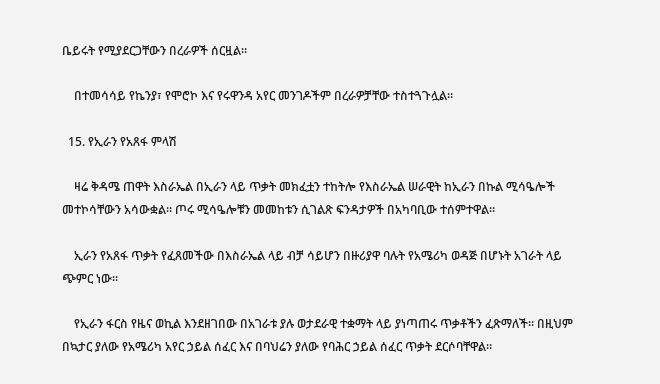ቤይሩት የሚያደርጋቸውን በረራዎች ሰርዟል።

    በተመሳሳይ የኬንያ፣ የሞሮኮ እና የሩዋንዳ አየር መንገዶችም በረራዎቻቸው ተስተጓጉሏል።

  15. የኢራን የአጸፋ ምላሽ

    ዛሬ ቅዳሜ ጠዋት እስራኤል በኢራን ላይ ጥቃት መክፈቷን ተከትሎ የእስራኤል ሠራዊት ከኢራን በኩል ሚሳዔሎች መተኮሳቸውን አሳውቋል። ጦሩ ሚሳዔሎቹን መመከቱን ሲገልጽ ፍንዳታዎች በአካባቢው ተሰምተዋል።

    ኢራን የአጸፋ ጥቃት የፈጸመችው በእስራኤል ላይ ብቻ ሳይሆን በዙሪያዋ ባሉት የአሜሪካ ወዳጅ በሆኑት አገራት ላይ ጭምር ነው።

    የኢራን ፋርስ የዜና ወኪል እንደዘገበው በአገራቱ ያሉ ወታደራዊ ተቋማት ላይ ያነጣጠሩ ጥቃቶችን ፈጽማለች። በዚህም በኳታር ያለው የአሜሪካ አየር ኃይል ሰፈር እና በባህሬን ያለው የባሕር ኃይል ሰፈር ጥቃት ደርሶባቸዋል።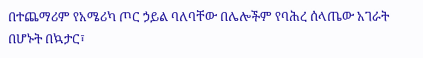በተጨማሪም የአሜሪካ ጦር ኃይል ባለባቸው በሌሎችም የባሕረ ሰላጤው አገራት በሆኑት በኳታር፣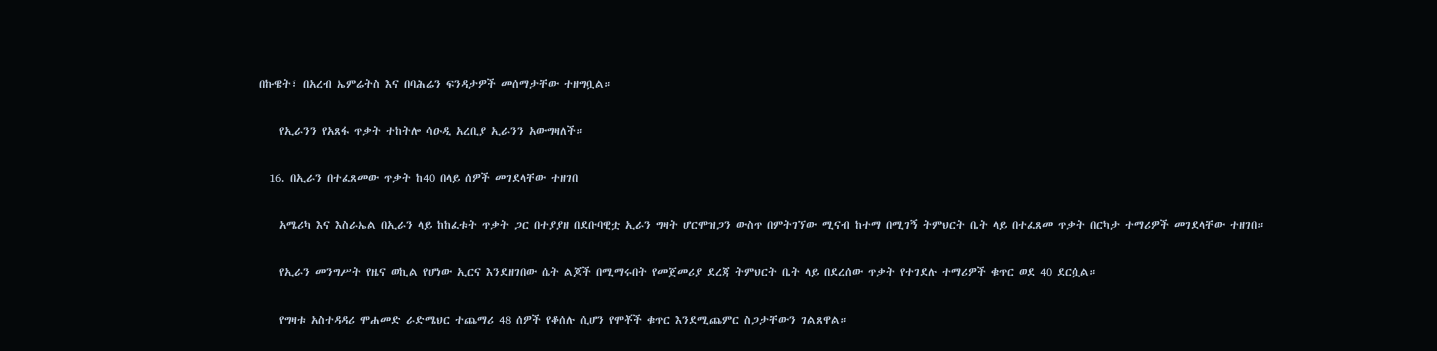በኩዌት፣ በአረብ ኤምሬትስ እና በባሕሬን ፍንዳታዎች መሰማታቸው ተዘግቧል።

    የኢራንን የአጸፋ ጥቃት ተከትሎ ሳዑዲ አረቢያ ኢራንን አውግዛለች።

  16. በኢራን በተፈጸመው ጥቃት ከ40 በላይ ሰዎች መገደላቸው ተዘገበ

    አሜሪካ እና እስራኤል በኢራን ላይ ከከፈቱት ጥቃት ጋር በተያያዘ በደቡባዊቷ ኢራን ግዛት ሆርሞዝጋን ውስጥ በምትገኘው ሚናብ ከተማ በሚገኝ ትምህርት ቤት ላይ በተፈጸመ ጥቃት በርካታ ተማሪዎች መገደላቸው ተዘገበ።

    የኢራን መንግሥት የዜና ወኪል የሆነው ኢርና እንደዘገበው ሴት ልጆች በሚማሩበት የመጀመሪያ ደረጃ ትምህርት ቤት ላይ በደረሰው ጥቃት የተገደሉ ተማሪዎች ቁጥር ወደ 40 ደርሷል።

    የግዛቱ አስተዳዳሪ ሞሐመድ ራድሜህር ተጨማሪ 48 ሰዎች የቆሰሉ ሲሆን የሞቾች ቁጥር እንደሚጨምር ስጋታቸውን ገልጸዋል።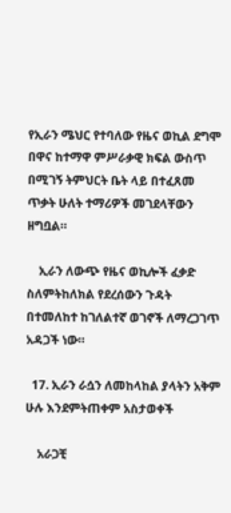የኢራን ሜህር የተባለው የዜና ወኪል ደግሞ በዋና ከተማዋ ምሥራቃዊ ክፍል ውስጥ በሚገኝ ትምህርት ቤት ላይ በተፈጸመ ጥቃት ሁለት ተማሪዎች መገደላቸውን ዘግቧል።

    ኢራን ለውጭ የዜና ወኪሎች ፈቃድ ስለምትከለክል የደረሰውን ጉዳት በተመለከተ ከገለልተኛ ወገኖች ለማረጋገጥ አዳጋች ነው።

  17. ኢራን ራሷን ለመከላከል ያላትን አቅም ሁሉ እንደምትጠቀም አስታወቀች

    አራጋቺ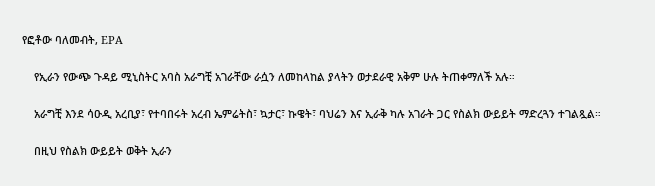የፎቶው ባለመብት, EPA

    የኢራን የውጭ ጉዳይ ሚኒስትር አባስ አራግቺ አገራቸው ራሷን ለመከላከል ያላትን ወታደራዊ አቅም ሁሉ ትጠቀማለች አሉ።

    አራግቺ እንደ ሳዑዲ አረቢያ፣ የተባበሩት አረብ ኤምሬትስ፣ ኳታር፣ ኩዌት፣ ባህሬን እና ኢራቅ ካሉ አገራት ጋር የስልክ ውይይት ማድረጓን ተገልጿል።

    በዚህ የስልክ ውይይት ወቅት ኢራን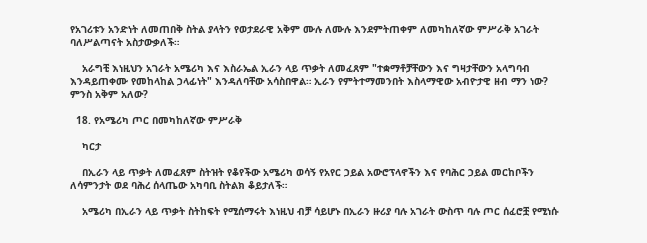የአገሪቱን አንድነት ለመጠበቅ ስትል ያላትን የወታደራዊ አቅም ሙሉ ለሙሉ እንደምትጠቀም ለመካከለኛው ምሥራቅ አገራት ባለሥልጣናት አስታውቃለች።

    አራግቺ እነዚህን አገራት አሜሪካ እና እስራኤል ኢራን ላይ ጥቃት ለመፈጸም "ተቋማቶቻቸውን እና ግዛታቸውን አላግባብ እንዳይጠቀሙ የመከላከል ኃላፊነት" እንዳለባቸው አሳስበዋል። ኢራን የምትተማመንበት እስላማዊው አብዮታዊ ዘብ ማን ነው? ምንስ አቅም አለው?

  18. የአሜሪካ ጦር በመካከለኛው ምሥራቅ

    ካርታ

    በኢራን ላይ ጥቃት ለመፈጸም ስትዝት የቆየችው አሜሪካ ወሳኝ የአየር ኃይል አውሮፕላኖችን እና የባሕር ኃይል መርከቦችን ለሳምንታት ወደ ባሕረ ሰላጤው አካባቢ ስትልክ ቆይታለች።

    አሜሪካ በኢራን ላይ ጥቃት ስትከፍት የሚሰማሩት እነዚህ ብቻ ሳይሆኑ በኢራን ዙሪያ ባሉ አገራት ውስጥ ባሉ ጦር ሰፈሮቿ የሚነሱ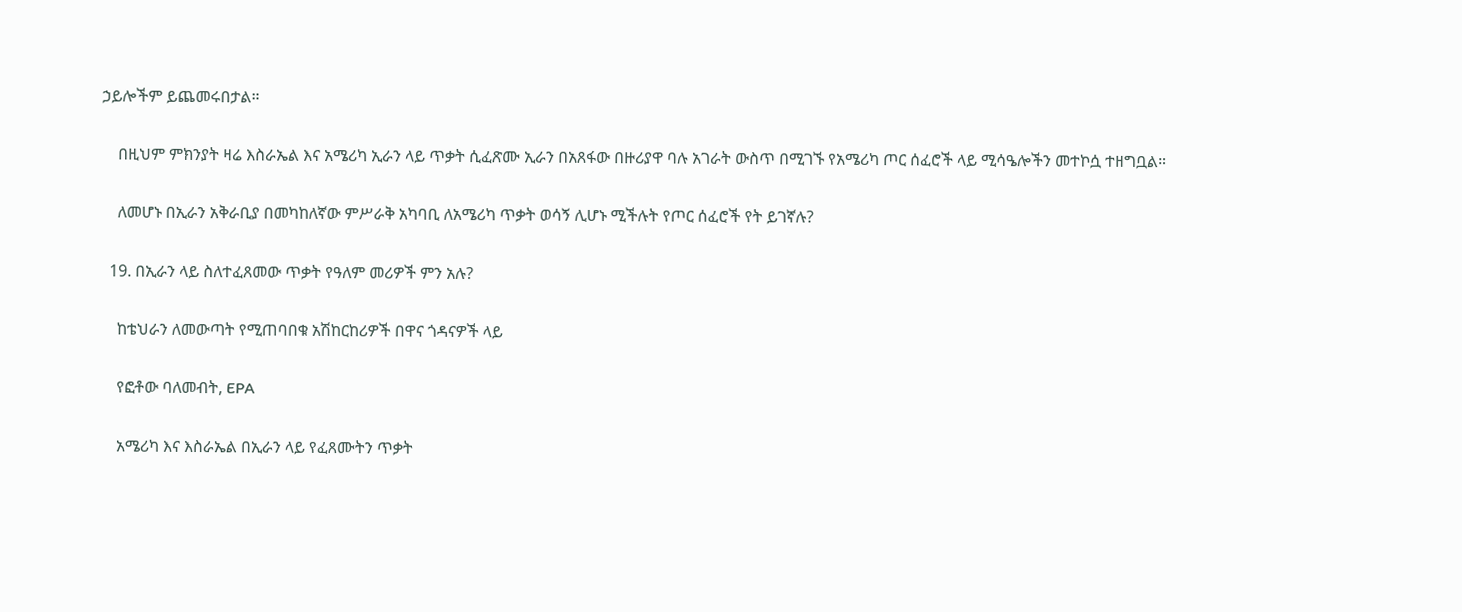ኃይሎችም ይጨመሩበታል።

    በዚህም ምክንያት ዛሬ እስራኤል እና አሜሪካ ኢራን ላይ ጥቃት ሲፈጽሙ ኢራን በአጸፋው በዙሪያዋ ባሉ አገራት ውስጥ በሚገኙ የአሜሪካ ጦር ሰፈሮች ላይ ሚሳዔሎችን መተኮሷ ተዘግቧል።

    ለመሆኑ በኢራን አቅራቢያ በመካከለኛው ምሥራቅ አካባቢ ለአሜሪካ ጥቃት ወሳኝ ሊሆኑ ሚችሉት የጦር ሰፈሮች የት ይገኛሉ?

  19. በኢራን ላይ ስለተፈጸመው ጥቃት የዓለም መሪዎች ምን አሉ?

    ከቴህራን ለመውጣት የሚጠባበቁ አሽከርከሪዎች በዋና ጎዳናዎች ላይ

    የፎቶው ባለመብት, EPA

    አሜሪካ እና እስራኤል በኢራን ላይ የፈጸሙትን ጥቃት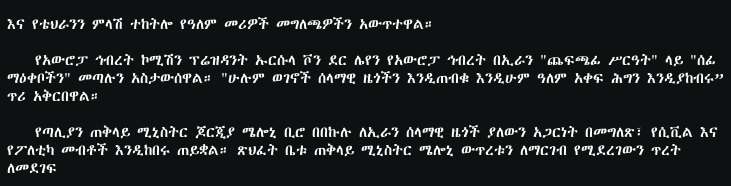እና የቴህራንን ምላሽ ተከትሎ የዓለም መሪዎች መግለጫዎችን አውጥተዋል።

    የአውሮፓ ኅብረት ኮሚሽን ፕሬዝዳንት ኡርሱላ ቮን ደር ሌየን የአውሮፓ ኅብረት በኢራን "ጨፍጫፊ ሥርዓት" ላይ "ሰፊ ማዕቀቦችን" መጣሉን አስታውሰዋል። "ሁሉም ወገኖች ሰላማዊ ዜጎችን እንዲጠብቁ እንዲሁም ዓለም አቀፍ ሕግን እንዲያከብሩ” ጥሪ አቅርበዋል።

    የጣሊያን ጠቅላይ ሚኒስትር ጆርጂያ ሜሎኒ ቢሮ በበኩሉ ለኢራን ሰላማዊ ዜጎች ያለውን አጋርነት በመግለጽ፣ የሲቪል እና የፖለቲካ መብቶች እንዲከበሩ ጠይቋል። ጽህፈት ቤቱ ጠቅላይ ሚኒስትር ሜሎኒ ውጥረቱን ለማርገብ የሚደረገውን ጥረት ለመደገፍ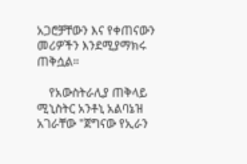አጋሮቻቸውን እና የቀጠናውን መሪዎችን እንደሚያማክሩ ጠቅሷል።

    የአውስትራሊያ ጠቅላይ ሚኒስትር አንቶኒ አልባኔዝ አገራቸው "ጀግናው የኢራን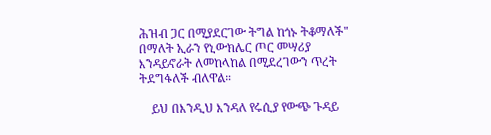ሕዝብ ጋር በሚያደርገው ትግል ከጎኑ ትቆማለች" በማለት ኢራን የኒውክሌር ጦር መሣሪያ እንዳይኖራት ለመከላከል በሚደረገውን ጥረት ትደግፋለች ብለዋል።

    ይህ በእንዲህ እንዳለ የሩሲያ የውጭ ጉዳይ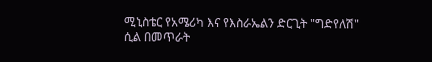ሚኒስቴር የአሜሪካ እና የእስራኤልን ድርጊት "ግድየለሽ" ሲል በመጥራት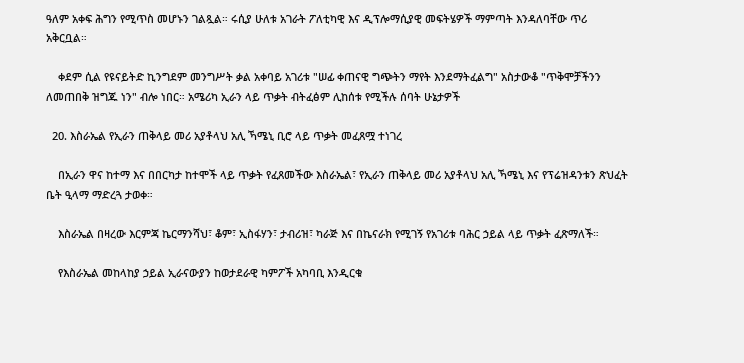ዓለም አቀፍ ሕግን የሚጥስ መሆኑን ገልጿል። ሩሲያ ሁለቱ አገራት ፖለቲካዊ እና ዲፕሎማሲያዊ መፍትሄዎች ማምጣት እንዳለባቸው ጥሪ አቅርቧል።

    ቀደም ሲል የዩናይትድ ኪንግደም መንግሥት ቃል አቀባይ አገሪቱ "ሠፊ ቀጠናዊ ግጭትን ማየት እንደማትፈልግ" አስታውቆ "ጥቅሞቻችንን ለመጠበቅ ዝግጁ ነን" ብሎ ነበር። አሜሪካ ኢራን ላይ ጥቃት ብትፈፅም ሊከሰቱ የሚችሉ ሰባት ሁኔታዎች

  20. እስራኤል የኢራን ጠቅላይ መሪ አያቶላህ አሊ ኻሜኒ ቢሮ ላይ ጥቃት መፈጸሟ ተነገረ

    በኢራን ዋና ከተማ እና በበርካታ ከተሞች ላይ ጥቃት የፈጸመችው እስራኤል፣ የኢራን ጠቅላይ መሪ አያቶላህ አሊ ኻሜኒ እና የፕሬዝዳንቱን ጽህፈት ቤት ዒላማ ማድረጓ ታወቀ።

    እስራኤል በዛረው እርምጃ ኬርማንሻህ፣ ቆም፣ ኢስፋሃን፣ ታብሪዝ፣ ካራጅ እና በኬናራክ የሚገኝ የአገሪቱ ባሕር ኃይል ላይ ጥቃት ፈጽማለች።

    የእስራኤል መከላከያ ኃይል ኢራናውያን ከወታደራዊ ካምፖች አካባቢ እንዲርቁ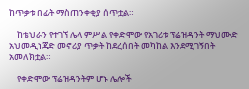ከጥቃቱ በፊት ማስጠንቀቂያ ሰጥቷል።

    ከቴህራን የተገኘ ሌላ ምሥል የቀድሞው የአገሪቱ ፕሬዝዳንት ማህሙድ አህመዲነጃድ መኖሪያ ጥቃት ከደረሰበት መካከል እንደሚገኝበት አመለክቷል።

    የቀድሞው ፕሬዝዳንትም ሆኑ ሌሎች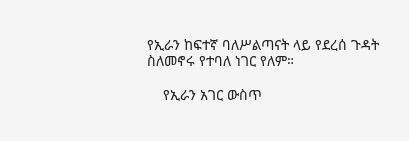የኢራን ከፍተኛ ባለሥልጣናት ላይ የደረሰ ጉዳት ስለመኖሩ የተባለ ነገር የለም።

    የኢራን አገር ውስጥ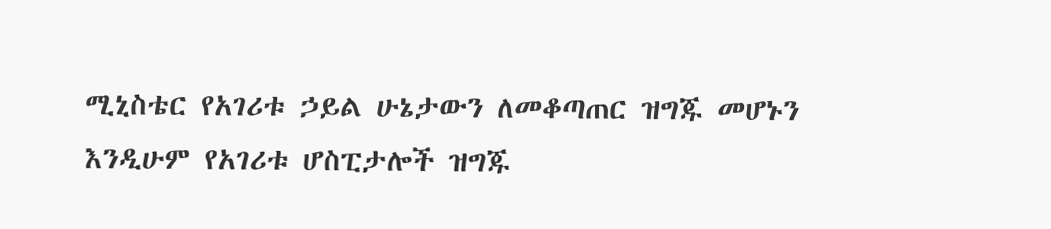ሚኒስቴር የአገሪቱ ኃይል ሁኔታውን ለመቆጣጠር ዝግጁ መሆኑን እንዲሁም የአገሪቱ ሆስፒታሎች ዝግጁ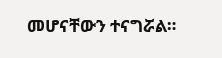መሆናቸውን ተናግሯል።